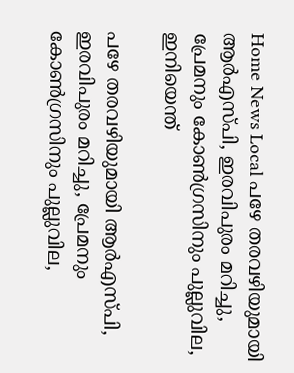Home News Local പഴേ തരവഴിയുമായി ആര്‍എസ്പി, ഇരവിപുരം മറിച്ചു, പ്രേമനും കോണ്‍ഗ്രസിനും പുല്ലുവില, ഇനിയെന്ത്

പഴേ തരവഴിയുമായി ആര്‍എസ്പി, ഇരവിപുരം മറിച്ചു, പ്രേമനും കോണ്‍ഗ്രസിനും പുല്ലുവില,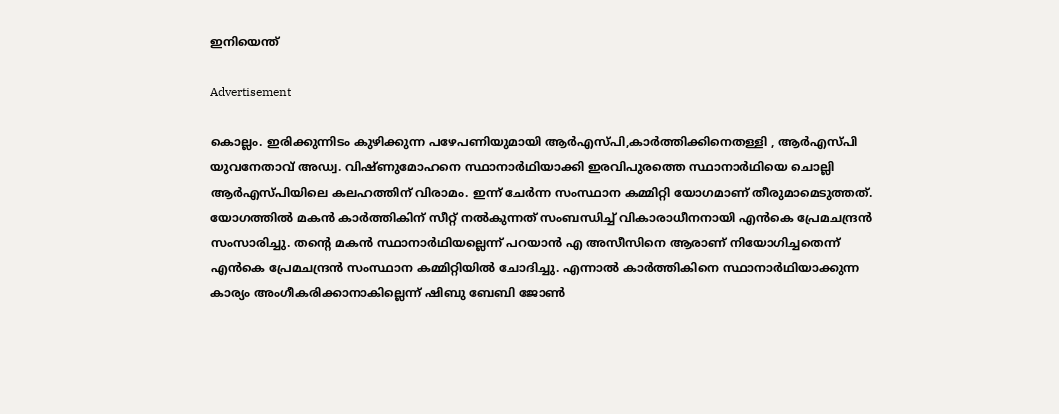ഇനിയെന്ത്

Advertisement

കൊല്ലം. ഇരിക്കുന്നിടം കുഴിക്കുന്ന പഴേപണിയുമായി ആര്‍എസ്പി,കാര്‍ത്തിക്കിനെതള്ളി , ആര്‍എസ്പി യുവനേതാവ് അഡ്വ. വിഷ്ണുമോഹനെ സ്ഥാനാര്‍ഥിയാക്കി ഇരവിപുരത്തെ സ്ഥാനാര്‍ഥിയെ ചൊല്ലി ആര്‍എസ്പിയിലെ കലഹത്തിന് വിരാമം. ഇന്ന് ചേര്‍ന്ന സംസ്ഥാന കമ്മിറ്റി യോഗമാണ് തീരുമാമെടുത്തത്. യോഗത്തില്‍ മകന്‍ കാര്‍ത്തികിന് സീറ്റ് നല്‍കുന്നത് സംബന്ധിച്ച് വികാരാധീനനായി എന്‍കെ പ്രേമചന്ദ്രന്‍ സംസാരിച്ചു. തന്റെ മകന്‍ സ്ഥാനാര്‍ഥിയല്ലെന്ന് പറയാന്‍ എ അസീസിനെ ആരാണ് നിയോഗിച്ചതെന്ന് എന്‍കെ പ്രേമചന്ദ്രന്‍ സംസ്ഥാന കമ്മിറ്റിയില്‍ ചോദിച്ചു. എന്നാല്‍ കാര്‍ത്തികിനെ സ്ഥാനാര്‍ഥിയാക്കുന്ന കാര്യം അംഗീകരിക്കാനാകില്ലെന്ന് ഷിബു ബേബി ജോണ്‍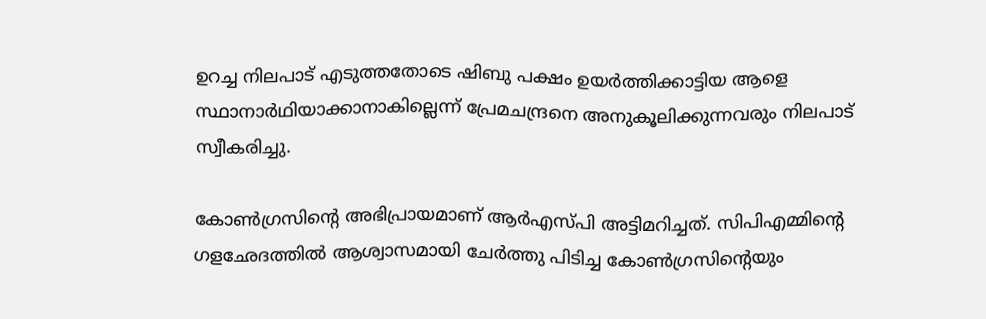ഉറച്ച നിലപാട് എടുത്തതോടെ ഷിബു പക്ഷം ഉയര്‍ത്തിക്കാട്ടിയ ആളെ സ്ഥാനാര്‍ഥിയാക്കാനാകില്ലെന്ന് പ്രേമചന്ദ്രനെ അനുകൂലിക്കുന്നവരും നിലപാട് സ്വീകരിച്ചു.

കോണ്‍ഗ്രസിന്‍റെ അഭിപ്രായമാണ് ആര്‍എസ്പി അട്ടിമറിച്ചത്. സിപിഎമ്മിന്‍റെ ഗളഛേദത്തില്‍ ആശ്വാസമായി ചേര്‍ത്തു പിടിച്ച കോണ്‍ഗ്രസിന്‍റെയും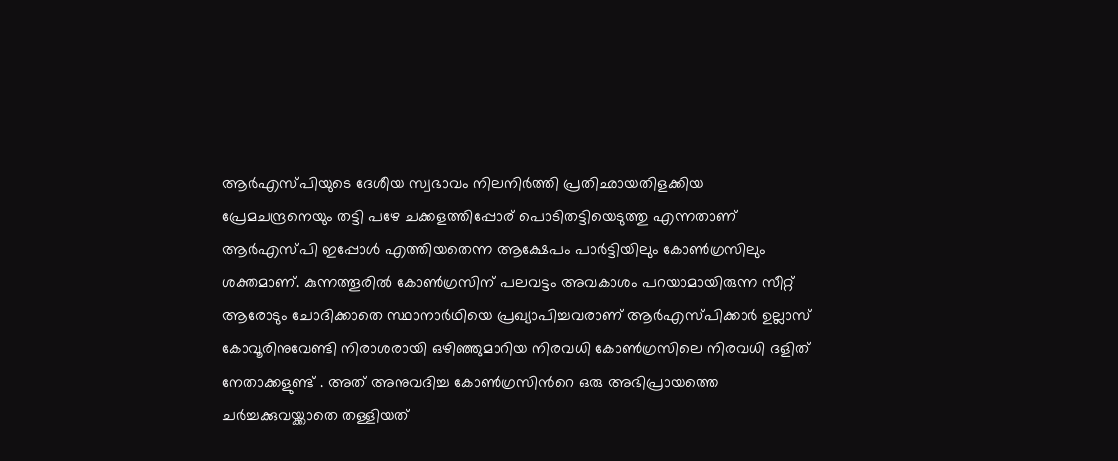ആര്‍എസ്പിയുടെ ദേശീയ സ്വഭാവം നിലനിര്‍ത്തി പ്രതിഛായതിളക്കിയ പ്രേമചന്ദ്രനെയും തട്ടി പഴേ ചക്കളത്തിപ്പോര് പൊടിതട്ടിയെടുത്തു എന്നതാണ് ആര്‍എസ്പി ഇപ്പോള്‍ എത്തിയതെന്ന ആക്ഷേപം പാര്‍ട്ടിയിലും കോണ്‍ഗ്രസിലും ശക്തമാണ്. കുന്നത്തൂരില്‍ കോണ്‍ഗ്രസിന് പലവട്ടം അവകാശം പറയാമായിരുന്ന സീറ്റ് ആരോടും ചോദിക്കാതെ സ്ഥാനാര്‍ഥിയെ പ്രഖ്യാപിച്ചവരാണ് ആര്‍എസ്പിക്കാര്‍ ഉല്ലാസ് കോവൂരിനുവേണ്ടി നിരാശരായി ഒഴിഞ്ഞുമാറിയ നിരവധി കോണ്‍ഗ്രസിലെ നിരവധി ദളിത് നേതാക്കളുണ്ട് . അത് അനുവദിച്ച കോണ്‍ഗ്രസിന്‍റെ ഒരു അഭിപ്രായത്തെ ചര്‍ച്ചക്കുവയ്ക്കാതെ തള്ളിയത്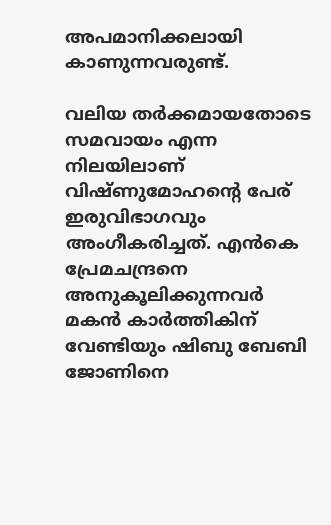അപമാനിക്കലായി കാണുന്നവരുണ്ട്.

വലിയ തര്‍ക്കമായതോടെ സമവായം എന്ന നിലയിലാണ് വിഷ്ണുമോഹന്റെ പേര് ഇരുവിഭാഗവും അംഗീകരിച്ചത്. എന്‍കെ പ്രേമചന്ദ്രനെ അനുകൂലിക്കുന്നവര്‍ മകന്‍ കാര്‍ത്തികിന് വേണ്ടിയും ഷിബു ബേബി ജോണിനെ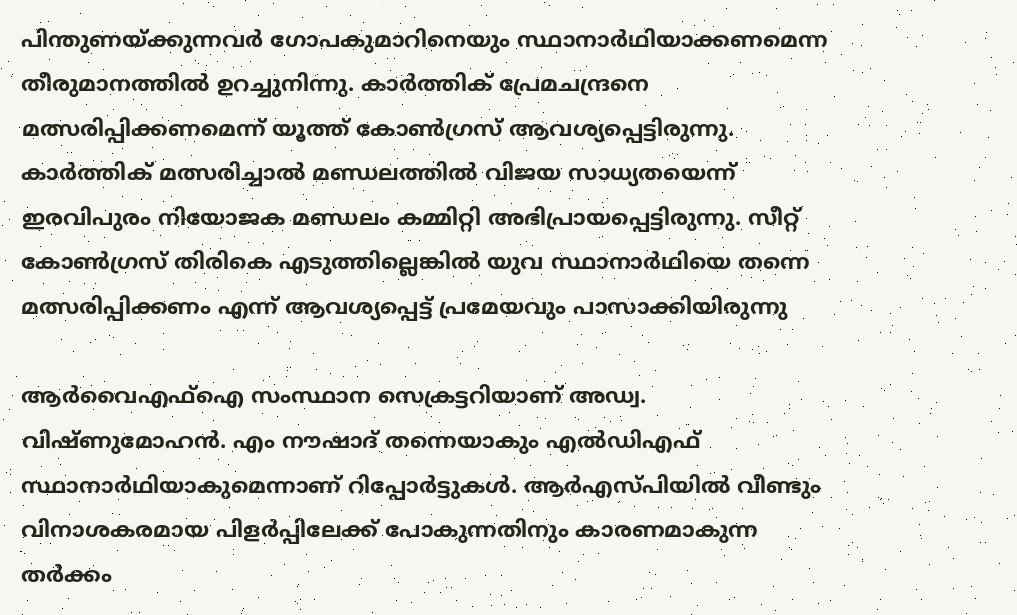പിന്തുണയ്ക്കുന്നവര്‍ ഗോപകുമാറിനെയും സ്ഥാനാര്‍ഥിയാക്കണമെന്ന തീരുമാനത്തില്‍ ഉറച്ചുനിന്നു. കാർത്തിക് പ്രേമചന്ദ്രനെ മത്സരിപ്പിക്കണമെന്ന് യൂത്ത് കോൺഗ്രസ്‌ ആവശ്യപ്പെട്ടിരുന്നു. കാർത്തിക് മത്സരിച്ചാൽ മണ്ഡലത്തിൽ വിജയ സാധ്യതയെന്ന് ഇരവിപുരം നിയോജക മണ്ഡലം കമ്മിറ്റി അഭിപ്രായപ്പെട്ടിരുന്നു. സീറ്റ്‌ കോൺഗ്രസ്‌ തിരികെ എടുത്തില്ലെങ്കിൽ യുവ സ്ഥാനാർഥിയെ തന്നെ മത്സരിപ്പിക്കണം എന്ന് ആവശ്യപ്പെട്ട് പ്രമേയവും പാസാക്കിയിരുന്നു

ആര്‍വൈഎഫ്‌ഐ സംസ്ഥാന സെക്രട്ടറിയാണ് അഡ്വ. വിഷ്ണുമോഹന്‍. എം നൗഷാദ് തന്നെയാകും എല്‍ഡിഎഫ് സ്ഥാനാര്‍ഥിയാകുമെന്നാണ് റിപ്പോര്‍ട്ടുകള്‍. ആര്‍എസ്പിയില്‍ വീണ്ടും വിനാശകരമായ പിളര്‍പ്പിലേക്ക് പോകുന്നതിനും കാരണമാകുന്ന തര്‍ക്കം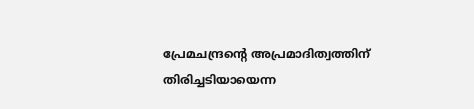പ്രേമചന്ദ്രന്‍റെ അപ്രമാദിത്വത്തിന് തിരിച്ചടിയായെന്ന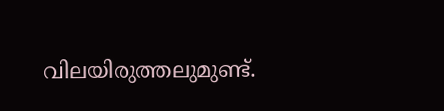വിലയിരുത്തലുമുണ്ട്.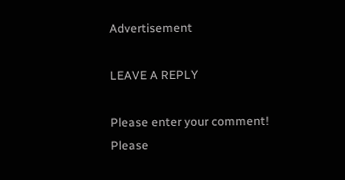Advertisement

LEAVE A REPLY

Please enter your comment!
Please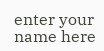enter your name here